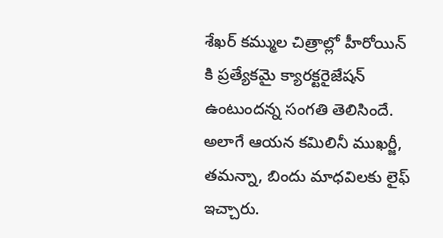శేఖర్ కమ్ముల చిత్రాల్లో హీరోయిన్ కి ప్రత్యేకమై క్యారక్టరైజేషన్ ఉంటుందన్న సంగతి తెలిసిందే. అలాగే ఆయన కమిలినీ ముఖర్జీ, తమన్నా, బిందు మాధవిలకు లైఫ్ ఇచ్చారు.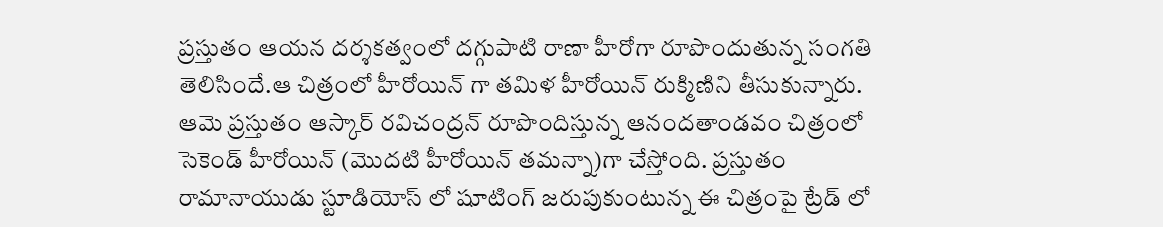ప్రస్తుతం ఆయన దర్శకత్వంలో దగ్గుపాటి రాణా హీరోగా రూపొందుతున్న సంగతి తెలిసిందే.ఆ చిత్రంలో హీరోయిన్ గా తమిళ హీరోయిన్ రుక్మిణిని తీసుకున్నారు. ఆమె ప్రస్తుతం ఆస్కార్ రవిచంద్రన్ రూపొందిస్తున్న ఆనందతాండవం చిత్రంలో సెకెండ్ హీరోయిన్ (మొదటి హీరోయిన్ తమన్నా)గా చేస్తోంది. ప్రస్తుతం రామానాయుడు స్టూడియోస్ లో షూటింగ్ జరుపుకుంటున్న ఈ చిత్రంపై ట్రేడ్ లో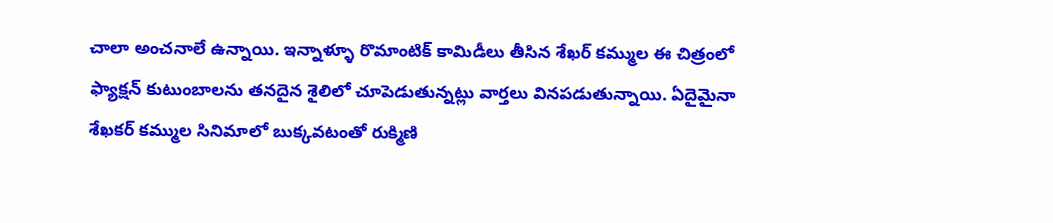చాలా అంచనాలే ఉన్నాయి. ఇన్నాళ్ళూ రొమాంటిక్ కామిడీలు తీసిన శేఖర్ కమ్ముల ఈ చిత్రంలో ఫ్యాక్షన్ కుటుంబాలను తనదైన శైలిలో చూపెడుతున్నట్లు వార్తలు వినపడుతున్నాయి. ఏదైమైనా శేఖకర్ కమ్ముల సినిమాలో బుక్కవటంతో రుక్మిణి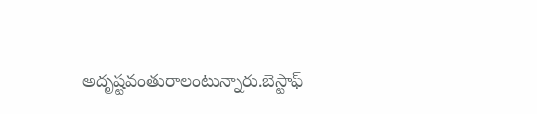అదృష్టవంతురాలంటున్నారు.బెస్టాఫ్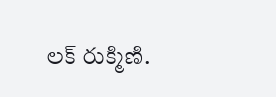లక్ రుక్మిణి.